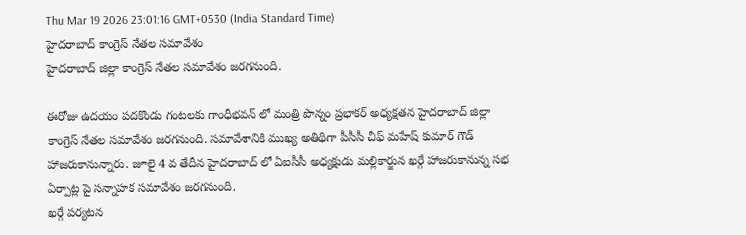Thu Mar 19 2026 23:01:16 GMT+0530 (India Standard Time)
హైదరాబాద్ కాంగ్రెస్ నేతల సమావేశం
హైదరాబాద్ జిల్లా కాంగ్రెస్ నేతల సమావేశం జరగనుంది.

ఈరోజు ఉదయం పదకొండు గంటలకు గాంధీభవన్ లో మంత్రి పొన్నం ప్రభాకర్ అధ్యక్షతన హైదరాబాద్ జిల్లా కాంగ్రెస్ నేతల సమావేశం జరగనుంది. సమావేశానికి ముఖ్య అతిథిగా పీసీసీ చీఫ్ మహేష్ కుమార్ గౌడ్ హాజరుకానున్నారు. జూలై 4 వ తేదీన హైదరాబాద్ లో ఏఐసీసీ అధ్యక్షుడు మల్లికార్జున ఖర్గే హాజరుకానున్న సభ ఏర్పాట్ల పై సన్నాహక సమావేశం జరగనుంది.
ఖర్గే పర్యటన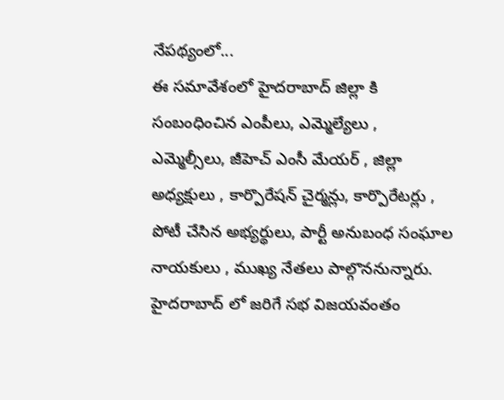నేపథ్యంలో...
ఈ సమావేశంలో హైదరాబాద్ జిల్లా కి సంబంధించిన ఎంపీలు, ఎమ్మెల్యేలు , ఎమ్మెల్సీలు, జీహెచ్ ఎంసీ మేయర్ , జిల్లా అధ్యక్షులు , కార్పొరేషన్ చైర్మన్లు, కార్పొరేటర్లు , పోటీ చేసిన అభ్యర్థులు, పార్టీ అనుబంధ సంఘాల నాయకులు , ముఖ్య నేతలు పాల్గొననున్నారు. హైదరాబాద్ లో జరిగే సభ విజయవంతం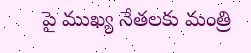పై ముఖ్య నేతలకు మంత్రి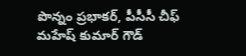పొన్నం ప్రభాకర్, పీసీసీ చీఫ్ మహేష్ కుమార్ గౌడ్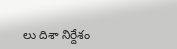లు దిశా నిర్దేశం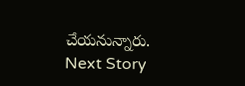చేయనున్నారు.
Next Story